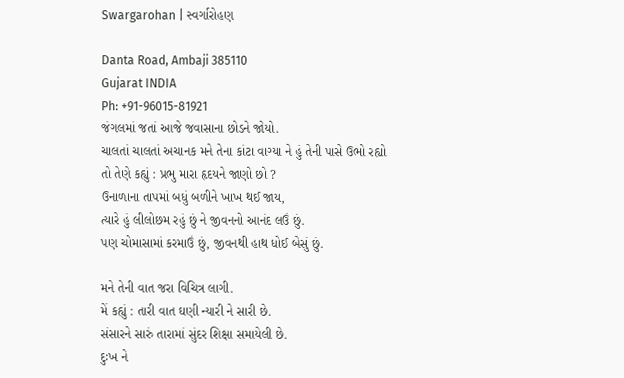Swargarohan | સ્વર્ગારોહણ

Danta Road, Ambaji 385110
Gujarat INDIA
Ph: +91-96015-81921
જંગલમાં જતાં આજે જવાસાના છોડને જોયો.
ચાલતાં ચાલતાં અચાનક મને તેના કાંટા વાગ્યા ને હું તેની પાસે ઉભો રહ્યો
તો તેણે કહ્યું : પ્રભુ મારા હૃદયને જાણો છો ?
ઉનાળાના તાપમાં બધું બળીને ખાખ થઈ જાય,
ત્યારે હું લીલોછમ રહું છું ને જીવનનો આનંદ લઉં છું.
પણ ચોમાસામાં કરમાઉં છું, જીવનથી હાથ ધોઈ બેસું છું.

મને તેની વાત જરા વિચિત્ર લાગી.
મેં કહ્યું : તારી વાત ઘણી ન્યારી ને સારી છે.
સંસારને સારું તારામાં સુંદર શિક્ષા સમાયેલી છે.
દુઃખ ને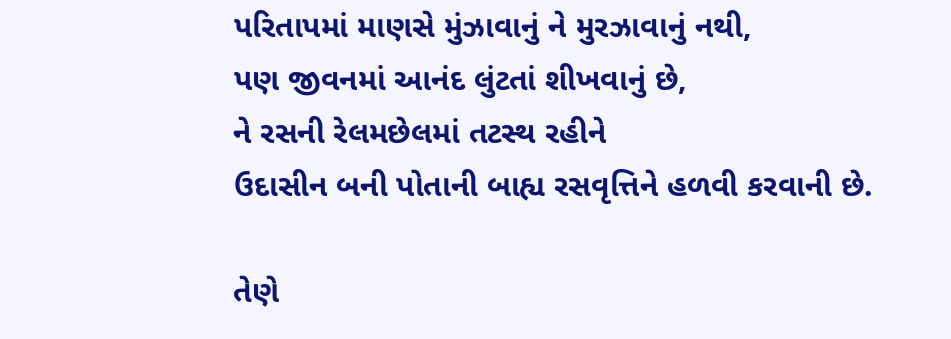પરિતાપમાં માણસે મુંઝાવાનું ને મુરઝાવાનું નથી,
પણ જીવનમાં આનંદ લુંટતાં શીખવાનું છે,
ને રસની રેલમછેલમાં તટસ્થ રહીને
ઉદાસીન બની પોતાની બાહ્ય રસવૃત્તિને હળવી કરવાની છે.

તેણે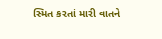સ્મિત કરતાં મારી વાતને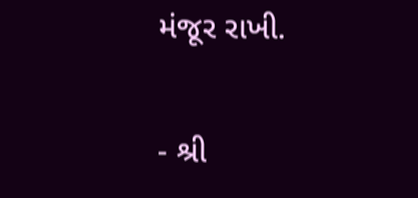મંજૂર રાખી.

- શ્રી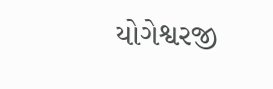યોગેશ્વરજી